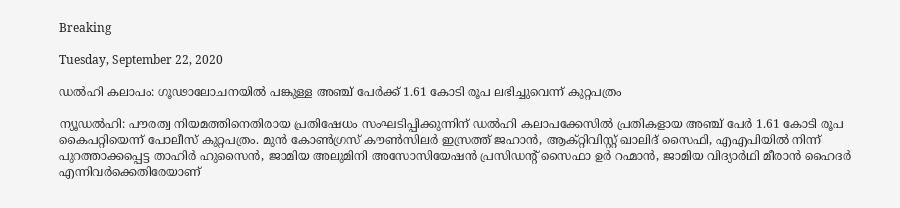Breaking

Tuesday, September 22, 2020

ഡല്‍ഹി കലാപം: ഗൂഢാലോചനയില്‍ പങ്കുള്ള അഞ്ച് പേര്‍ക്ക്‌ 1.61 കോടി രൂപ ലഭിച്ചുവെന്ന് കുറ്റപത്രം

ന്യൂഡൽഹി: പൗരത്വ നിയമത്തിനെതിരായ പ്രതിഷേധം സംഘടിപ്പിക്കുന്നിന് ഡൽഹി കലാപക്കേസിൽ പ്രതികളായ അഞ്ച് പേർ 1.61 കോടി രൂപ കൈപറ്റിയെന്ന് പോലീസ് കുറ്റപത്രം. മുൻ കോൺഗ്രസ് കൗൺസിലർ ഇസ്രത്ത് ജഹാൻ, ആക്റ്റിവിസ്റ്റ് ഖാലിദ് സൈഫി, എഎപിയിൽ നിന്ന് പുറത്താക്കപ്പെട്ട താഹിർ ഹുസൈൻ, ജാമിയ അലുമിനി അസോസിയേഷൻ പ്രസിഡന്റ് സൈഫാ ഉർ റഹ്മാൻ, ജാമിയ വിദ്യാർഥി മീരാൻ ഹൈദർ എന്നിവർക്കെതിരേയാണ്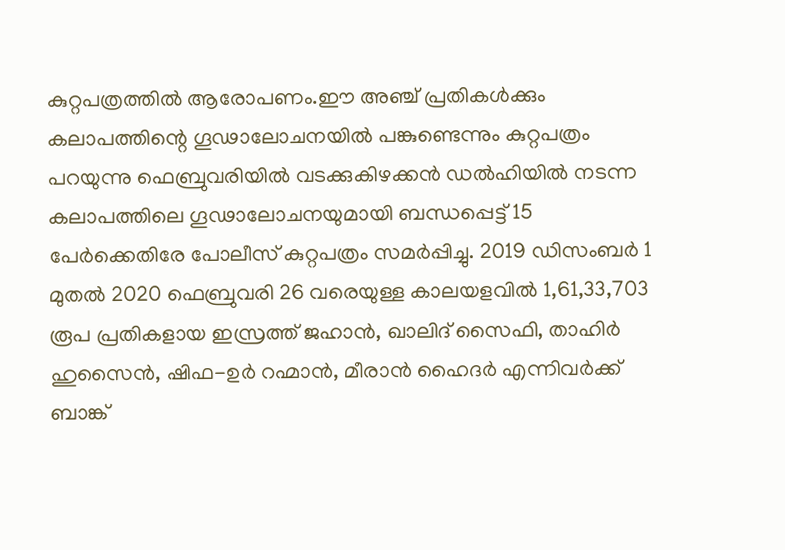കുറ്റപത്രത്തിൽ ആരോപണം.ഈ അഞ്ച് പ്രതികൾക്കും കലാപത്തിന്റെ ഗൂഢാലോചനയിൽ പങ്കുണ്ടെന്നും കുറ്റപത്രം പറയുന്നു ഫെബ്രുവരിയിൽ വടക്കുകിഴക്കൻ ഡൽഹിയിൽ നടന്ന കലാപത്തിലെ ഗൂഢാലോചനയുമായി ബന്ധപ്പെട്ട് 15 പേർക്കെതിരേ പോലീസ് കുറ്റപത്രം സമർപ്പിച്ചു. 2019 ഡിസംബർ 1 മുതൽ 2020 ഫെബ്രുവരി 26 വരെയുള്ള കാലയളവിൽ 1,61,33,703 രൂപ പ്രതികളായ ഇസ്രത്ത് ജഹാൻ, ഖാലിദ് സൈഫി, താഹിർ ഹുസൈൻ, ഷിഫ-ഉർ റഹ്മാൻ, മീരാൻ ഹൈദർ എന്നിവർക്ക് ബാങ്ക്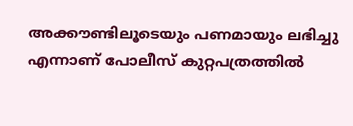അക്കൗണ്ടിലൂടെയും പണമായും ലഭിച്ചു എന്നാണ് പോലീസ് കുറ്റപത്രത്തിൽ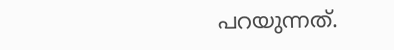പറയുന്നത്.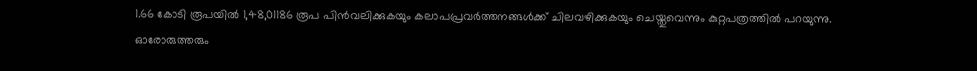1.66 കോടി രൂപയിൽ 1,48,01186 രൂപ പിൻവലിക്കുകയും കലാപപ്രവർത്തനങ്ങൾക്ക് ചിലവഴിക്കുകയും ചെയ്തുവെന്നും കുറ്റപത്രത്തിൽ പറയുന്നു. ഓരോരുത്തരും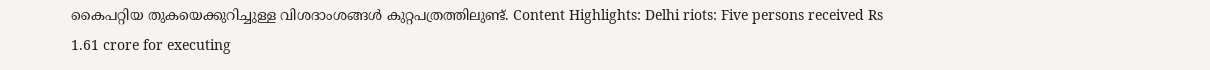കൈപറ്റിയ തുകയെക്കുറിച്ചുള്ള വിശദാംശങ്ങൾ കുറ്റപത്രത്തിലുണ്ട്. Content Highlights: Delhi riots: Five persons received Rs 1.61 crore for executing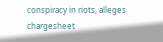conspiracy in riots, alleges chargesheet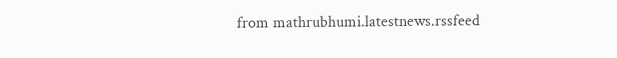from mathrubhumi.latestnews.rssfeed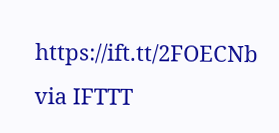https://ift.tt/2FOECNb
via IFTTT